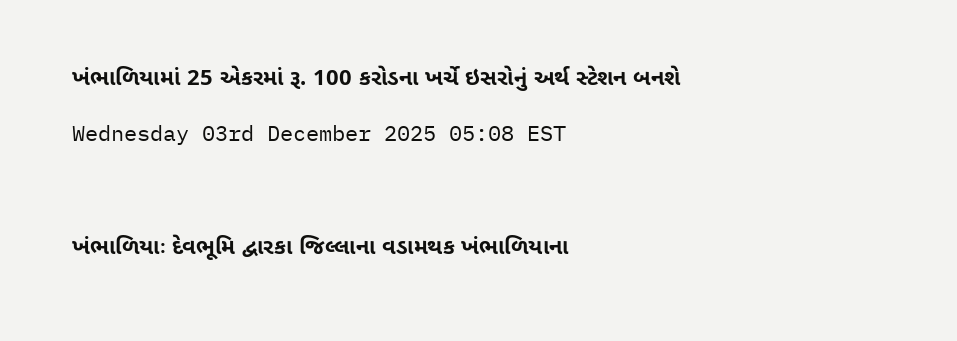ખંભાળિયામાં 25 એકરમાં રૂ. 100 કરોડના ખર્ચે ઇસરોનું અર્થ સ્ટેશન બનશે

Wednesday 03rd December 2025 05:08 EST



ખંભાળિયાઃ દેવભૂમિ દ્વારકા જિલ્લાના વડામથક ખંભાળિયાના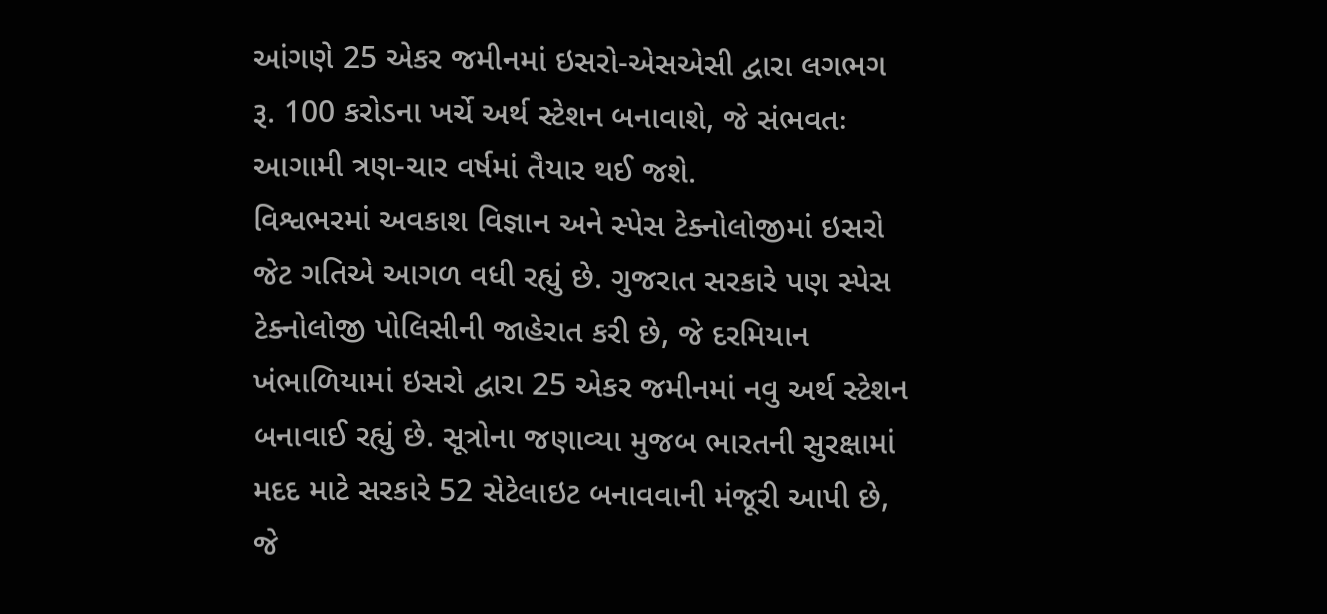આંગણે 25 એકર જમીનમાં ઇસરો-એસએસી દ્વારા લગભગ રૂ. 100 કરોડના ખર્ચે અર્થ સ્ટેશન બનાવાશે, જે સંભવતઃ આગામી ત્રણ-ચાર વર્ષમાં તૈયાર થઈ જશે.
વિશ્વભરમાં અવકાશ વિજ્ઞાન અને સ્પેસ ટેક્નોલોજીમાં ઇસરો જેટ ગતિએ આગળ વધી રહ્યું છે. ગુજરાત સરકારે પણ સ્પેસ ટેક્નોલોજી પોલિસીની જાહેરાત કરી છે, જે દરમિયાન ખંભાળિયામાં ઇસરો દ્વારા 25 એકર જમીનમાં નવુ અર્થ સ્ટેશન બનાવાઈ રહ્યું છે. સૂત્રોના જણાવ્યા મુજબ ભારતની સુરક્ષામાં મદદ માટે સરકારે 52 સેટેલાઇટ બનાવવાની મંજૂરી આપી છે, જે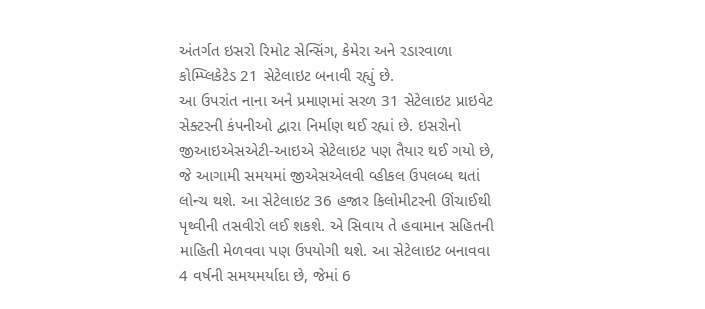અંતર્ગત ઇસરો રિમોટ સેન્સિંગ, કેમેરા અને રડારવાળા કોમ્પ્લિકેટેડ 21 સેટેલાઇટ બનાવી રહ્યું છે.
આ ઉપરાંત નાના અને પ્રમાણમાં સરળ 31 સેટેલાઇટ પ્રાઇવેટ સેક્ટરની કંપનીઓ દ્વારા નિર્માણ થઈ રહ્યાં છે. ઇસરોનો જીઆઇએસએટી-આઇએ સેટેલાઇટ પણ તૈયાર થઈ ગયો છે, જે આગામી સમયમાં જીએસએલવી વ્હીકલ ઉપલબ્ધ થતાં લોન્ચ થશે. આ સેટેલાઇટ 36 હજાર કિલોમીટરની ઊંચાઈથી પૃથ્વીની તસવીરો લઈ શકશે. એ સિવાય તે હવામાન સહિતની માહિતી મેળવવા પણ ઉપયોગી થશે. આ સેટેલાઇટ બનાવવા 4 વર્ષની સમયમર્યાદા છે, જેમાં 6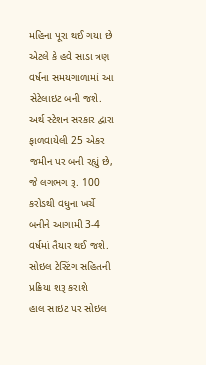મહિના પૂરા થઈ ગયા છે એટલે કે હવે સાડા ત્રણ વર્ષના સમયગાળામાં આ સેટેલાઇટ બની જશે. અર્થ સ્ટેશન સરકાર દ્વારા ફાળવાયેલી 25 એકર જમીન પર બની રહ્યું છે, જે લગભગ રૂ. 100 કરોડથી વધુના ખર્ચે બનીને આગામી 3-4 વર્ષમાં તૈયાર થઈ જશે.
સોઇલ ટેસ્ટિંગ સહિતની પ્રક્રિયા શરૂ કરાશે
હાલ સાઇટ પર સોઇલ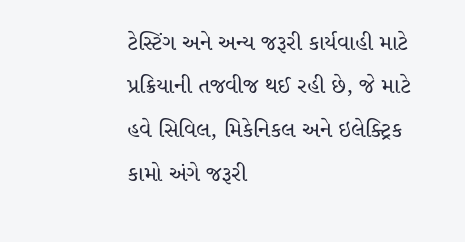ટેસ્ટિંગ અને અન્ય જરૂરી કાર્યવાહી માટે પ્રક્રિયાની તજવીજ થઈ રહી છે, જે માટે હવે સિવિલ, મિકેનિકલ અને ઇલેક્ટ્રિક કામો અંગે જરૂરી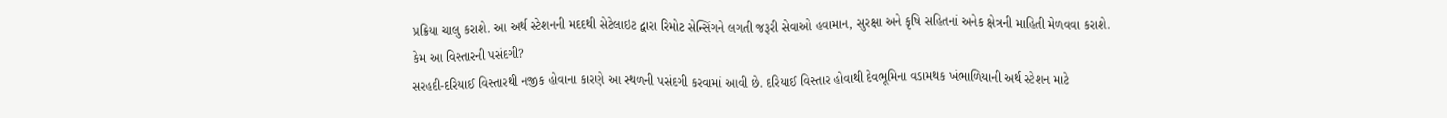પ્રક્રિયા ચાલુ કરાશે. આ અર્થ સ્ટેશનની મદદથી સેટેલાઇટ દ્વારા રિમોટ સેન્સિંગને લગતી જરૂરી સેવાઓ હવામાન, સુરક્ષા અને કૃષિ સહિતનાં અનેક ક્ષેત્રની માહિતી મેળવવા કરાશે.
કેમ આ વિસ્તારની પસંદગી?
સરહદી-દરિયાઈ વિસ્તારથી નજીક હોવાના કારણે આ સ્થળની પસંદગી કરવામાં આવી છે. દરિયાઈ વિસ્તાર હોવાથી દેવભૂમિના વડામથક ખંભાળિયાની અર્થ સ્ટેશન માટે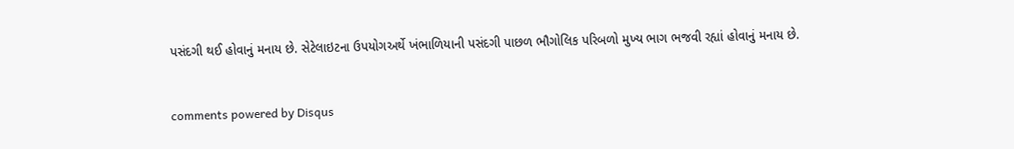પસંદગી થઈ હોવાનું મનાય છે. સેટેલાઇટના ઉપયોગઅર્થે ખંભાળિયાની પસંદગી પાછળ ભૌગોલિક પરિબળો મુખ્ય ભાગ ભજવી રહ્યાં હોવાનું મનાય છે.


comments powered by Disqus